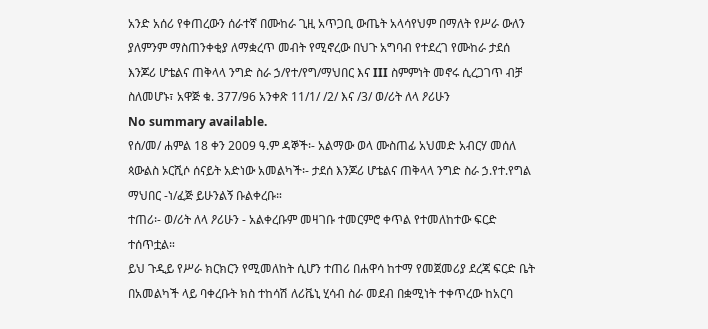አንድ አሰሪ የቀጠረውን ሰራተኛ በሙከራ ጊዚ አጥጋቢ ውጤት አላሳየህም በማለት የሥራ ውለን ያለምንም ማስጠንቀቂያ ለማቋረጥ መብት የሚኖረው በህጉ አግባብ የተደረገ የሙከራ ታደሰ እንጆሪ ሆቴልና ጠቅላላ ንግድ ስራ ኃ/የተ/የግ/ማህበር እና III ስምምነት መኖሩ ሲረጋገጥ ብቻ ስለመሆኑ፣ አዋጅ ቁ. 377/96 አንቀጽ 11/1/ /2/ እና /3/ ወ/ሪት ለላ ዖሪሁን
No summary available.
የሰ/መ/ ሐምል 18 ቀን 2009 ዓ.ም ዳኞች፡- አልማው ወላ ሙስጠፊ አህመድ አብርሃ መሰለ ጳውልስ ኦርሺሶ ሰናይት አድነው አመልካች፡- ታደሰ እንጆሪ ሆቴልና ጠቅላላ ንግድ ስራ ኃ.የተ.የግል ማህበር -ነ/ፈጅ ይሁንልኝ ቡልቀረቡ።
ተጠሪ፡- ወ/ሪት ለላ ዖሪሁን - አልቀረቡም መዛገቡ ተመርምሮ ቀጥል የተመለከተው ፍርድ ተሰጥቷል።
ይህ ጉዲይ የሥራ ክርክርን የሚመለከት ሲሆን ተጠሪ በሐዋሳ ከተማ የመጀመሪያ ደረጃ ፍርድ ቤት በአመልካች ላይ ባቀረቡት ክስ ተከሳሽ ለሪቬኒ ሂሳብ ስራ መደብ በቋሚነት ተቀጥረው ከአርባ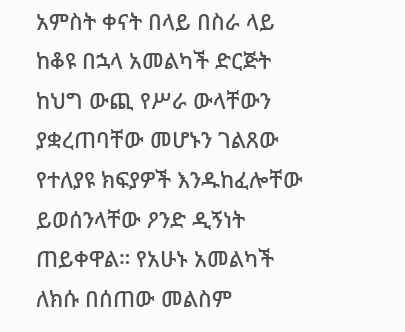አምስት ቀናት በላይ በስራ ላይ ከቆዩ በኋላ አመልካች ድርጅት ከህግ ውጪ የሥራ ውላቸውን ያቋረጠባቸው መሆኑን ገልጸው የተለያዩ ክፍያዎች እንዱከፈሎቸው ይወሰንላቸው ዖንድ ዲኝነት ጠይቀዋል። የአሁኑ አመልካች ለክሱ በሰጠው መልስም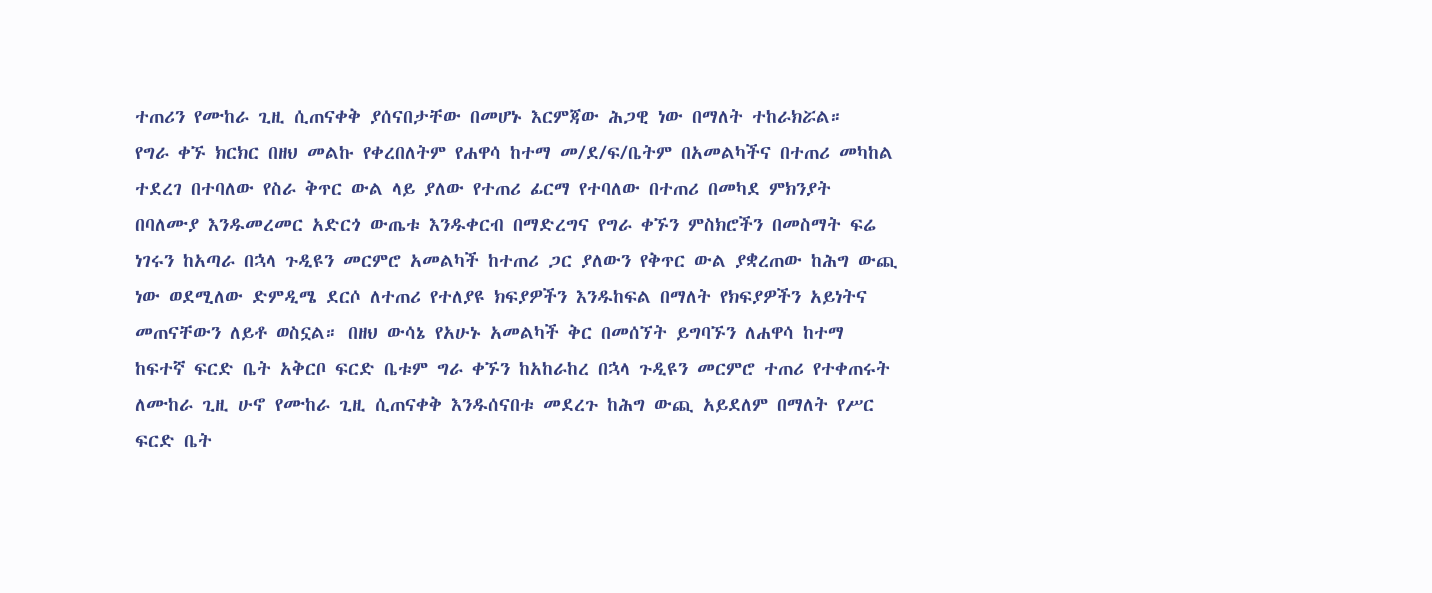ተጠሪን የሙከራ ጊዚ ሲጠናቀቅ ያሰናበታቸው በመሆኑ እርምጃው ሕጋዊ ነው በማለት ተከራክሯል።
የግራ ቀኙ ክርክር በዘህ መልኩ የቀረበለትም የሐዋሳ ከተማ መ/ደ/ፍ/ቤትም በአመልካችና በተጠሪ መካከል ተደረገ በተባለው የስራ ቅጥር ውል ላይ ያለው የተጠሪ ፊርማ የተባለው በተጠሪ በመካደ ምክንያት በባለሙያ እንዱመረመር አድርጎ ውጤቱ እንዱቀርብ በማድረግና የግራ ቀኙን ምስክሮችን በመስማት ፍሬ ነገሩን ከአጣራ በኋላ ጉዲዩን መርምሮ አመልካች ከተጠሪ ጋር ያለውን የቅጥር ውል ያቋረጠው ከሕግ ውጪ ነው ወደሚለው ድምዲሜ ደርሶ ለተጠሪ የተለያዩ ክፍያዎችን እንዱከፍል በማለት የክፍያዎችን አይነትና መጠናቸውን ለይቶ ወስኗል። በዘህ ውሳኔ የአሁኑ አመልካች ቅር በመሰኘት ይግባኙን ለሐዋሳ ከተማ ከፍተኛ ፍርድ ቤት አቅርቦ ፍርድ ቤቱም ግራ ቀኙን ከአከራከረ በኋላ ጉዲዩን መርምሮ ተጠሪ የተቀጠሩት ለሙከራ ጊዚ ሁኖ የሙከራ ጊዚ ሲጠናቀቅ እንዱሰናበቱ መደረጉ ከሕግ ውጪ አይደለም በማለት የሥር ፍርድ ቤት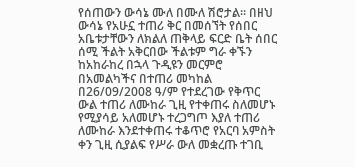የሰጠውን ውሳኔ ሙለ በሙለ ሽሮታል። በዘህ ውሳኔ የአሁኗ ተጠሪ ቅር በመሰኘት የሰበር አቤቱታቸውን ለክልለ ጠቅላይ ፍርድ ቤት ሰበር ሰሚ ችልት አቅርበው ችልቱም ግራ ቀኙን ከአከራከረ በኋላ ጉዲዩን መርምሮ በአመልካችና በተጠሪ መካከል በ26/09/2008 ዓ/ም የተደረገው የቅጥር ውል ተጠሪ ለሙከራ ጊዚ የተቀጠሩ ስለመሆኑ የሚያሳይ አለመሆኑ ተረጋግጦ እያለ ተጠሪ ለሙከራ እንደተቀጠሩ ተቆጥሮ የአርባ አምስት ቀን ጊዚ ሲያልፍ የሥራ ውለ መቋረጡ ተገቢ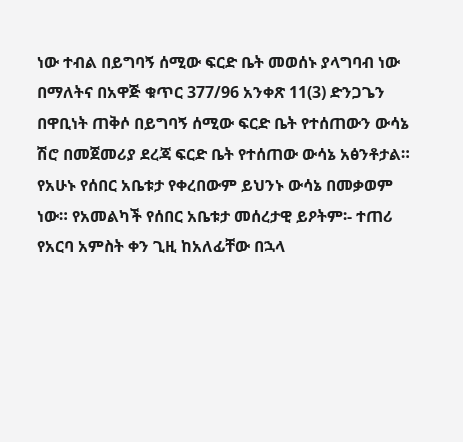ነው ተብል በይግባኝ ሰሚው ፍርድ ቤት መወሰኑ ያላግባብ ነው በማለትና በአዋጅ ቁጥር 377/96 አንቀጽ 11(3) ድንጋጌን በዋቢነት ጠቅሶ በይግባኝ ሰሚው ፍርድ ቤት የተሰጠውን ውሳኔ ሽሮ በመጀመሪያ ደረጃ ፍርድ ቤት የተሰጠው ውሳኔ አፅንቶታል።
የአሁኑ የሰበር አቤቱታ የቀረበውም ይህንኑ ውሳኔ በመቃወም ነው። የአመልካች የሰበር አቤቱታ መሰረታዊ ይዖትም፡- ተጠሪ የአርባ አምስት ቀን ጊዚ ከአለፊቸው በኋላ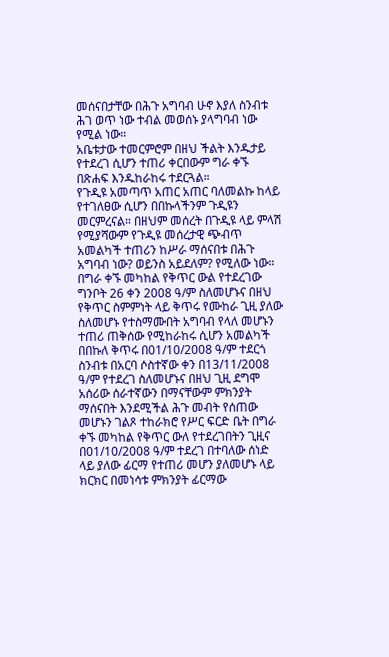መሰናበታቸው በሕጉ አግባብ ሁኖ እያለ ስንብቱ ሕገ ወጥ ነው ተብል መወሰኑ ያላግባብ ነው የሚል ነው።
አቤቱታው ተመርምሮም በዘህ ችልት እንዱታይ የተደረገ ሲሆን ተጠሪ ቀርበውም ግራ ቀኙ በጽሐፍ እንዱከራከሩ ተደርጓል።
የጉዲዩ አመጣጥ አጠር አጠር ባለመልኩ ከላይ የተገለፀው ሲሆን በበኩላችንም ጉዲዩን መርምረናል። በዘህም መሰረት በጉዲዩ ላይ ምላሽ የሚያሻውም የጉዲዩ መሰረታዊ ጭብጥ አመልካች ተጠሪን ከሥራ ማሰናበቱ በሕጉ አግባብ ነው? ወይንስ አይደለም? የሚለው ነው።
በግራ ቀኙ መካከል የቅጥር ውል የተደረገው ግንቦት 26 ቀን 2008 ዓ/ም ስለመሆኑና በዘህ የቅጥር ስምምነት ላይ ቅጥሩ የሙከራ ጊዚ ያለው ስለመሆኑ የተስማሙበት አግባብ የላለ መሆኑን ተጠሪ ጠቅሰው የሚከራከሩ ሲሆን አመልካች በበኩለ ቅጥሩ በ01/10/2008 ዓ/ም ተደርጎ ስንብቱ በአርባ ሶስተኛው ቀን በ13/11/2008 ዓ/ም የተደረገ ስለመሆኑና በዘህ ጊዚ ደግሞ አሰሪው ሰራተኛውን በማናቸውም ምክንያት ማሰናበት እንደሚችል ሕጉ መብት የሰጠው መሆኑን ገልጾ ተከራክሮ የሥር ፍርድ ቤት በግራ ቀኙ መካከል የቅጥር ውለ የተደረገበትን ጊዚና በ01/10/2008 ዓ/ም ተደረገ በተባለው ሰነድ ላይ ያለው ፊርማ የተጠሪ መሆን ያለመሆኑ ላይ ክርክር በመነሳቱ ምክንያት ፊርማው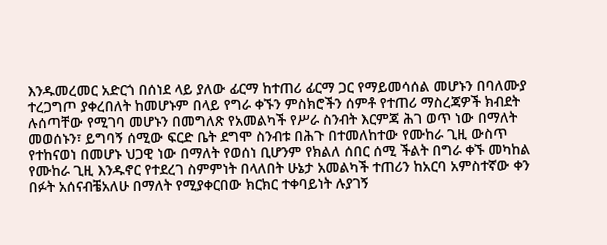እንዱመረመር አድርጎ በሰነደ ላይ ያለው ፊርማ ከተጠሪ ፊርማ ጋር የማይመሳሰል መሆኑን በባለሙያ ተረጋግጦ ያቀረበለት ከመሆኑም በላይ የግራ ቀኙን ምስክሮችን ሰምቶ የተጠሪ ማስረጃዎች ክብደት ሉሰጣቸው የሚገባ መሆኑን በመግለጽ የአመልካች የሥራ ስንብት እርምጃ ሕገ ወጥ ነው በማለት መወሰኑን፣ ይግባኝ ሰሚው ፍርድ ቤት ደግሞ ስንብቱ በሕጉ በተመለከተው የሙከራ ጊዚ ውስጥ የተከናወነ በመሆኑ ህጋዊ ነው በማለት የወሰነ ቢሆንም የክልለ ሰበር ሰሚ ችልት በግራ ቀኙ መካከል የሙከራ ጊዚ እንዱኖር የተደረገ ስምምነት በላለበት ሁኔታ አመልካች ተጠሪን ከአርባ አምስተኛው ቀን በፉት አሰናብቼአለሁ በማለት የሚያቀርበው ክርክር ተቀባይነት ሉያገኝ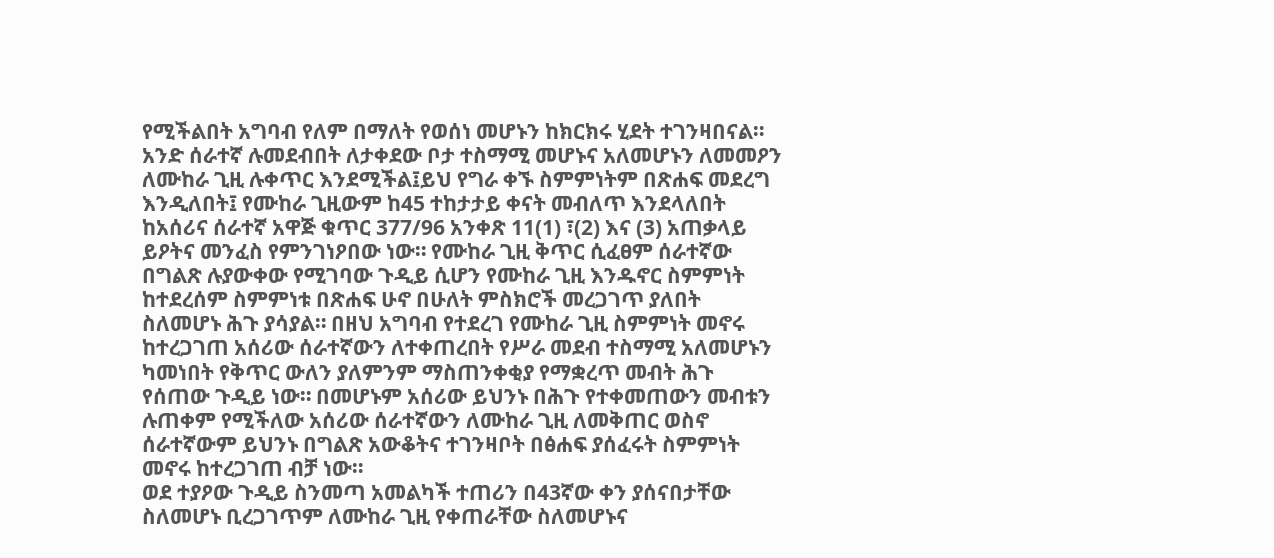የሚችልበት አግባብ የለም በማለት የወሰነ መሆኑን ከክርክሩ ሂደት ተገንዛበናል።
አንድ ሰራተኛ ሉመደብበት ለታቀደው ቦታ ተስማሚ መሆኑና አለመሆኑን ለመመዖን ለሙከራ ጊዚ ሉቀጥር እንደሚችል፤ይህ የግራ ቀኙ ስምምነትም በጽሐፍ መደረግ እንዲለበት፤ የሙከራ ጊዚውም ከ45 ተከታታይ ቀናት መብለጥ እንደላለበት ከአሰሪና ሰራተኛ አዋጅ ቁጥር 377/96 አንቀጽ 11(1) ፣(2) እና (3) አጠቃላይ ይዖትና መንፈስ የምንገነዖበው ነው። የሙከራ ጊዚ ቅጥር ሲፈፀም ሰራተኛው በግልጽ ሉያውቀው የሚገባው ጉዲይ ሲሆን የሙከራ ጊዚ እንዱኖር ስምምነት ከተደረሰም ስምምነቱ በጽሐፍ ሁኖ በሁለት ምስክሮች መረጋገጥ ያለበት ስለመሆኑ ሕጉ ያሳያል። በዘህ አግባብ የተደረገ የሙከራ ጊዚ ስምምነት መኖሩ ከተረጋገጠ አሰሪው ሰራተኛውን ለተቀጠረበት የሥራ መደብ ተስማሚ አለመሆኑን ካመነበት የቅጥር ውለን ያለምንም ማስጠንቀቂያ የማቋረጥ መብት ሕጉ የሰጠው ጉዲይ ነው። በመሆኑም አሰሪው ይህንኑ በሕጉ የተቀመጠውን መብቱን ሉጠቀም የሚችለው አሰሪው ሰራተኛውን ለሙከራ ጊዚ ለመቅጠር ወስኖ ሰራተኛውም ይህንኑ በግልጽ አውቆትና ተገንዛቦት በፅሐፍ ያሰፈሩት ስምምነት መኖሩ ከተረጋገጠ ብቻ ነው።
ወደ ተያዖው ጉዲይ ስንመጣ አመልካች ተጠሪን በ43ኛው ቀን ያሰናበታቸው ስለመሆኑ ቢረጋገጥም ለሙከራ ጊዚ የቀጠራቸው ስለመሆኑና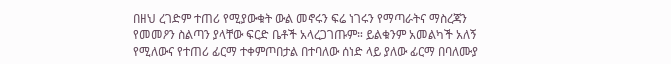በዘህ ረገድም ተጠሪ የሚያውቁት ውል መኖሩን ፍሬ ነገሩን የማጣራትና ማስረጃን የመመዖን ስልጣን ያላቸው ፍርድ ቤቶች አላረጋገጡም። ይልቁንም አመልካች አለኝ የሚለውና የተጠሪ ፊርማ ተቀምጦበታል በተባለው ሰነድ ላይ ያለው ፊርማ በባለሙያ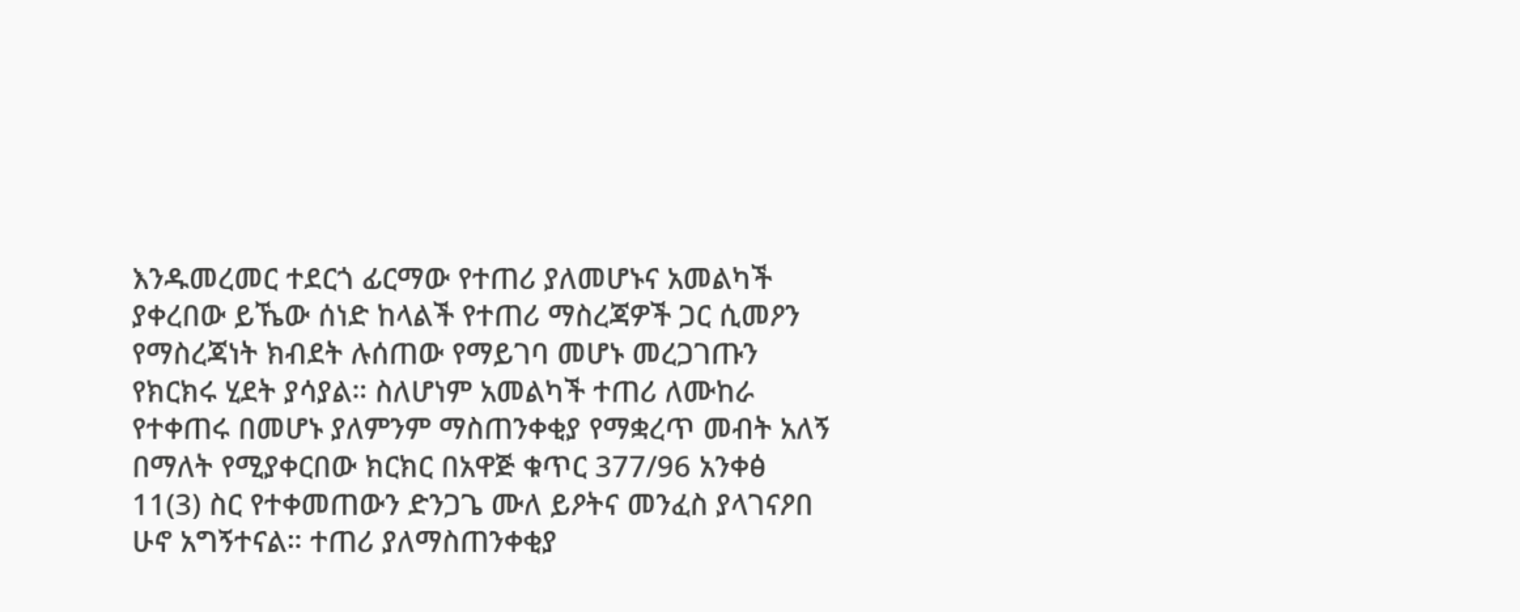እንዱመረመር ተደርጎ ፊርማው የተጠሪ ያለመሆኑና አመልካች ያቀረበው ይኼው ሰነድ ከላልች የተጠሪ ማስረጃዎች ጋር ሲመዖን የማስረጃነት ክብደት ሉሰጠው የማይገባ መሆኑ መረጋገጡን የክርክሩ ሂደት ያሳያል። ስለሆነም አመልካች ተጠሪ ለሙከራ የተቀጠሩ በመሆኑ ያለምንም ማስጠንቀቂያ የማቋረጥ መብት አለኝ በማለት የሚያቀርበው ክርክር በአዋጅ ቁጥር 377/96 አንቀፅ 11(3) ስር የተቀመጠውን ድንጋጌ ሙለ ይዖትና መንፈስ ያላገናዖበ ሁኖ አግኝተናል። ተጠሪ ያለማስጠንቀቂያ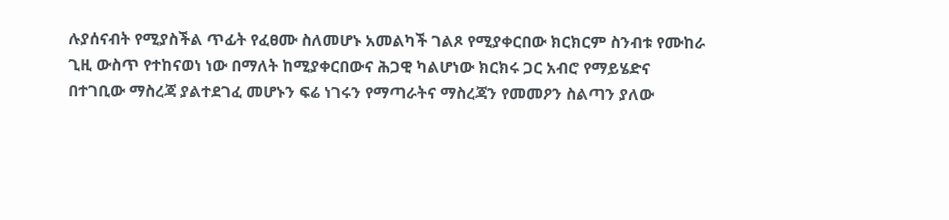ሉያሰናብት የሚያስችል ጥፊት የፈፀሙ ስለመሆኑ አመልካች ገልጾ የሚያቀርበው ክርክርም ስንብቱ የሙከራ ጊዚ ውስጥ የተከናወነ ነው በማለት ከሚያቀርበውና ሕጋዊ ካልሆነው ክርክሩ ጋር አብሮ የማይሄድና በተገቢው ማስረጃ ያልተደገፈ መሆኑን ፍሬ ነገሩን የማጣራትና ማስረጃን የመመዖን ስልጣን ያለው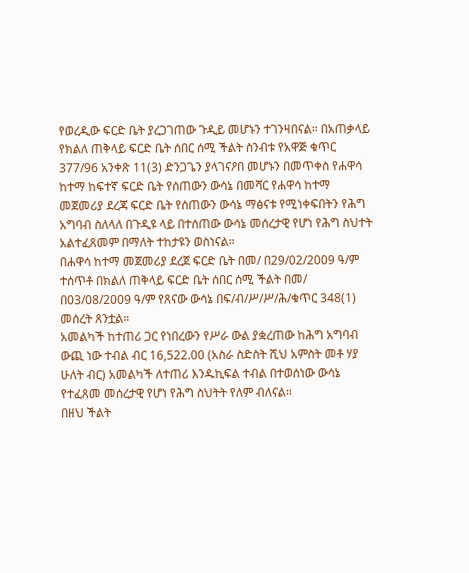የወረዲው ፍርድ ቤት ያረጋገጠው ጉዲይ መሆኑን ተገንዛበናል። በአጠቃላይ የክልለ ጠቅላይ ፍርድ ቤት ሰበር ሰሚ ችልት ስንብቱ የአዋጅ ቁጥር 377/96 አንቀጽ 11(3) ድንጋጌን ያላገናዖበ መሆኑን በመጥቀስ የሐዋሳ ከተማ ከፍተኛ ፍርድ ቤት የሰጠውን ውሳኔ በመሻር የሐዋሳ ከተማ መጀመሪያ ደረጃ ፍርድ ቤት የሰጠውን ውሳኔ ማፅናቱ የሚነቀፍበትን የሕግ አግባብ ስለላለ በጉዲዩ ላይ በተሰጠው ውሳኔ መሰረታዊ የሆነ የሕግ ስህተት አልተፈጸመም በማለት ተከታዩን ወስነናል።
በሐዋሳ ከተማ መጀመሪያ ደረጀ ፍርድ ቤት በመ/ በ29/02/2009 ዓ/ም ተሰጥቶ በክልለ ጠቅላይ ፍርድ ቤት ሰበር ሰሚ ችልት በመ/ በ03/08/2009 ዓ/ም የጸናው ውሳኔ በፍ/ብ/ሥ/ሥ/ሕ/ቁጥር 348(1) መሰረት ጸንቷል።
አመልካች ከተጠሪ ጋር የነበረውን የሥራ ውል ያቋረጠው ከሕግ አግባብ ውጪ ነው ተብል ብር 16,522.00 (አስራ ስድስት ሺህ አምስት መቶ ሃያ ሁለት ብር) አመልካች ለተጠሪ እንዱኪፍል ተብል በተወሰነው ውሳኔ የተፈጸመ መሰረታዊ የሆነ የሕግ ስህትት የለም ብለናል።
በዘህ ችልት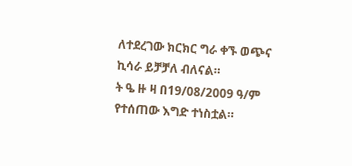ለተደረገው ክርክር ግራ ቀኙ ወጭና ኪሳራ ይቻቻለ ብለናል።
ት ዔ ዙ ዛ በ19/08/2009 ዓ/ም የተሰጠው እግድ ተነስቷል።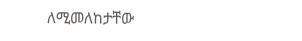ለሚመለከታቸው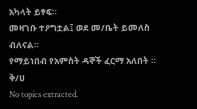አካላት ይፃፍ።
መዛገቡ ተዖግቷል፤ ወደ መ/ቤት ይመለስ ብለናል።
የማይነበብ የአምስት ዳኞች ፈርማ አለበት ።
ቅ/ሀ
No topics extracted.